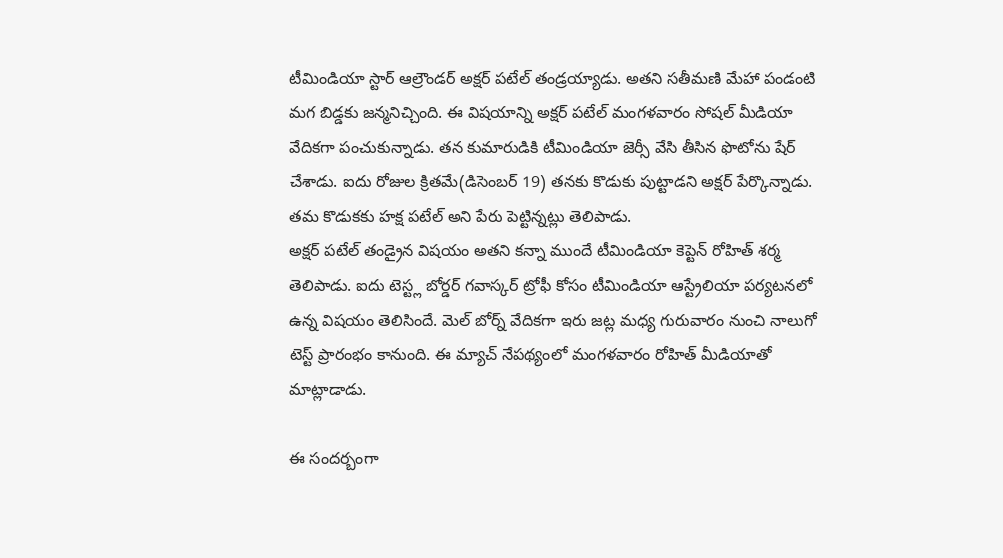టీమిండియా స్టార్ ఆల్రౌండర్ అక్షర్ పటేల్ తండ్రయ్యాడు. అతని సతీమణి మేహా పండంటి మగ బిడ్డకు జన్మనిచ్చింది. ఈ విషయాన్ని అక్షర్ పటేల్ మంగళవారం సోషల్ మీడియా వేదికగా పంచుకున్నాడు. తన కుమారుడికి టీమిండియా జెర్సీ వేసి తీసిన ఫొటోను షేర్ చేశాడు. ఐదు రోజుల క్రితమే(డిసెంబర్ 19) తనకు కొడుకు పుట్టాడని అక్షర్ పేర్కొన్నాడు. తమ కొడుకకు హక్ష పటేల్ అని పేరు పెట్టిన్నట్లు తెలిపాడు.
అక్షర్ పటేల్ తండ్రైన విషయం అతని కన్నా ముందే టీమిండియా కెప్టెన్ రోహిత్ శర్మ తెలిపాడు. ఐదు టెస్ట్ల బోర్డర్ గవాస్కర్ ట్రోఫీ కోసం టీమిండియా ఆస్ట్రేలియా పర్యటనలో ఉన్న విషయం తెలిసిందే. మెల్ బోర్న్ వేదికగా ఇరు జట్ల మధ్య గురువారం నుంచి నాలుగో టెస్ట్ ప్రారంభం కానుంది. ఈ మ్యాచ్ నేపథ్యంలో మంగళవారం రోహిత్ మీడియాతో మాట్లాడాడు.

ఈ సందర్బంగా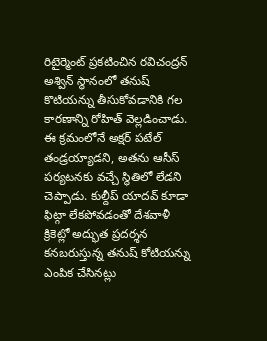రిటైర్మెంట్ ప్రకటించిన రవిచంద్రన్ అశ్విన్ స్థానంలో తనుష్ కొటియన్ను తీసుకోవడానికి గల కారణాన్ని రోహిత్ వెల్లడించాడు. ఈ క్రమంలోనే అక్షర్ పటేల్ తండ్రయ్యాడని, అతను ఆసీస్ పర్యటనకు వచ్చే స్థితిలో లేడని చెప్పాడు. కుల్దీప్ యాదవ్ కూడా ఫిట్గా లేకపోవడంతో దేశవాళీ క్రికెట్లో అద్భుత ప్రదర్శన కనబరుస్తున్న తనుష్ కోటియన్ను ఎంపిక చేసినట్లు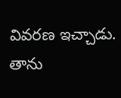వివరణ ఇచ్చాడు.
తాను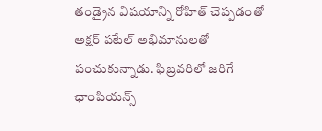తండ్రైన విషయాన్ని రోహిత్ చెప్పడంతో అక్షర్ పటేల్ అభిమానులతో పంచుకున్నాడు. ఫిబ్రవరిలో జరిగే ఛాంపియన్స్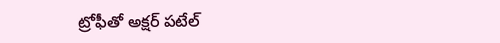ట్రోఫీతో అక్షర్ పటేల్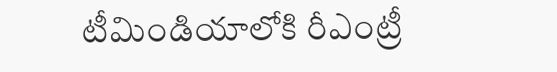టీమిండియాలోకి రీఎంట్రీ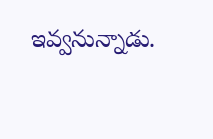ఇవ్వనున్నాడు.